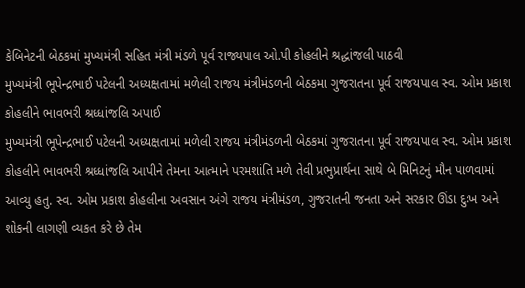કેબિનેટની બેઠકમાં મુખ્યમંત્રી સહિત મંત્રી મંડળે પૂર્વ રાજ્યપાલ ઓ.પી કોહલીને શ્રદ્ધાંજલી પાઠવી
મુખ્યમંત્રી ભૂપેન્દ્રભાઈ પટેલની અધ્યક્ષતામાં મળેલી રાજય મંત્રીમંડળની બેઠકમા ગુજરાતના પૂર્વ રાજયપાલ સ્વ. ઓમ પ્રકાશ કોહલીને ભાવભરી શ્રધ્ધાંજલિ અપાઈ
મુખ્યમંત્રી ભૂપેન્દ્રભાઈ પટેલની અધ્યક્ષતામાં મળેલી રાજય મંત્રીમંડળની બેઠકમાં ગુજરાતના પૂર્વ રાજયપાલ સ્વ. ઓમ પ્રકાશ કોહલીને ભાવભરી શ્રધ્ધાંજલિ આપીને તેમના આત્માને પરમશાંતિ મળે તેવી પ્રભુપ્રાર્થના સાથે બે મિનિટનું મૌન પાળવામાં આવ્યુ હતુ. સ્વ. ઓમ પ્રકાશ કોહલીના અવસાન અંગે રાજય મંત્રીમંડળ, ગુજરાતની જનતા અને સરકાર ઊંડા દુઃખ અને શોકની લાગણી વ્યકત કરે છે તેમ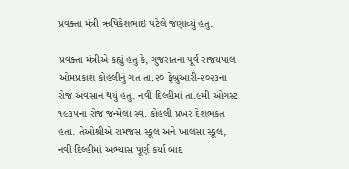પ્રવક્તા મંત્રી ઋષિકેશભાઇ પટેલે જણાવ્યું હતુ.

પ્રવક્તા મંત્રીએ કહ્યું હતુ કે, ગુજરાતના પૂર્વ રાજયપાલ ઓમપ્રકાશ કોહલીનું ગત તા.૨૦ ફેબ્રુઆરી-૨૦૨૩ના રોજ અવસાન થયું હતુ. નવી દિલ્હીમાં તા.૯મી ઓગસ્ટ ૧૯૩૫ના રોજ જન્મેલા સ્વ. કોહલી પ્રખર દેશભકત હતા. તેઓશ્રીએ રામજસ સ્કૂલ અને ખાલસા સ્કૂલ, નવી દિલ્હીમાં અભ્યાસ પૂર્ણ કર્યા બાદ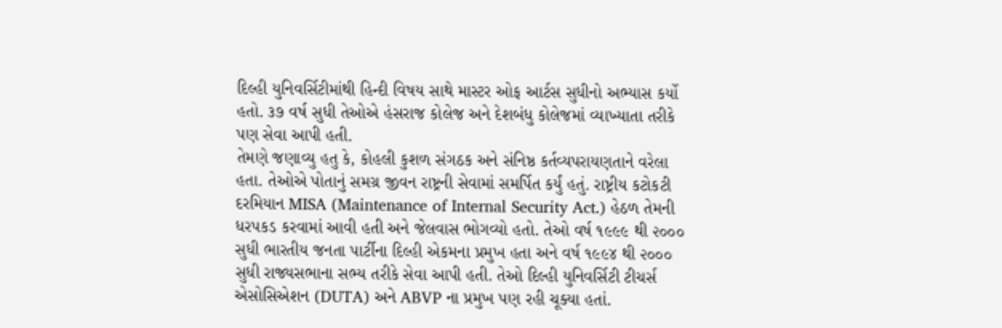દિલ્હી યુનિવર્સિટીમાંથી હિન્દી વિષય સાથે માસ્ટર ઓફ આર્ટસ સુધીનો અભ્યાસ કર્યો હતો. ૩૭ વર્ષ સુધી તેઓએ હંસરાજ કોલેજ અને દેશબંધુ કોલેજમાં વ્યાખ્યાતા તરીકે પણ સેવા આપી હતી.
તેમણે જણાવ્યુ હતુ કે, કોહલી કુશળ સંગઠક અને સંનિષ્ઠ કર્તવ્યપરાયણતાને વરેલા હતા. તેઓએ પોતાનું સમગ્ર જીવન રાષ્ટ્રની સેવામાં સમર્પિત કર્યું હતું. રાષ્ટ્રીય કટોકટી દરમિયાન MISA (Maintenance of Internal Security Act.) હેઠળ તેમની ધરપકડ કરવામાં આવી હતી અને જેલવાસ ભોગવ્યો હતો. તેઓ વર્ષ ૧૯૯૯ થી ૨૦૦૦ સુધી ભારતીય જનતા પાર્ટીના દિલ્હી એકમના પ્રમુખ હતા અને વર્ષ ૧૯૯૪ થી ૨૦૦૦ સુધી રાજ્યસભાના સભ્ય તરીકે સેવા આપી હતી. તેઓ દિલ્હી યુનિવર્સિટી ટીચર્સ એસોસિએશન (DUTA) અને ABVP ના પ્રમુખ પણ રહી ચૂક્યા હતાં.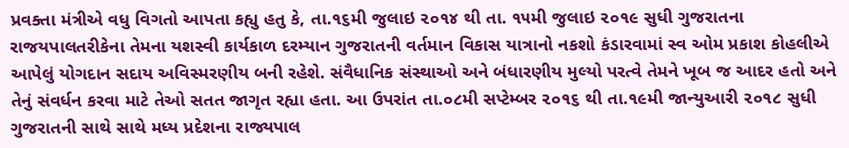પ્રવક્તા મંત્રીએ વધુ વિગતો આપતા કહ્યુ હતુ કે, તા.૧૬મી જુલાઇ ૨૦૧૪ થી તા. ૧૫મી જુલાઇ ૨૦૧૯ સુધી ગુજરાતના રાજયપાલતરીકેના તેમના યશસ્વી કાર્યકાળ દરમ્યાન ગુજરાતની વર્તમાન વિકાસ યાત્રાનો નકશો કંડારવામાં સ્વ ઓમ પ્રકાશ કોહલીએ આપેલું યોગદાન સદાય અવિસ્મરણીય બની રહેશે. સંવૈધાનિક સંસ્થાઓ અને બંધારણીય મુલ્યો પરત્વે તેમને ખૂબ જ આદર હતો અને તેનું સંવર્ધન કરવા માટે તેઓ સતત જાગૃત રહ્યા હતા. આ ઉપરાંત તા.૦૮મી સપ્ટેમ્બર ૨૦૧૬ થી તા.૧૯મી જાન્યુઆરી ૨૦૧૮ સુધી ગુજરાતની સાથે સાથે મધ્ય પ્રદેશના રાજ્યપાલ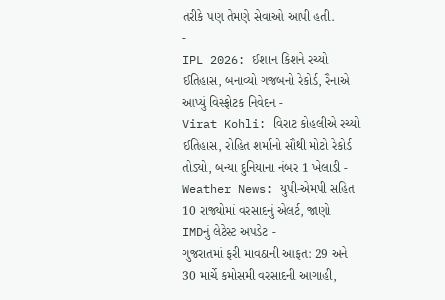તરીકે પણ તેમણે સેવાઓ આપી હતી.
-
IPL 2026: ઈશાન કિશને રચ્યો ઈતિહાસ, બનાવ્યો ગજબનો રેકોર્ડ, રૈનાએ આપ્યું વિસ્ફોટક નિવેદન -
Virat Kohli: વિરાટ કોહલીએ રચ્યો ઈતિહાસ, રોહિત શર્માનો સૌથી મોટો રેકોર્ડ તોડ્યો, બન્યા દુનિયાના નંબર 1 ખેલાડી -
Weather News: યુપી-એમપી સહિત 10 રાજ્યોમાં વરસાદનું એલર્ટ, જાણો IMDનું લેટેસ્ટ અપડેટ -
ગુજરાતમાં ફરી માવઠાની આફત: 29 અને 30 માર્ચે કમોસમી વરસાદની આગાહી,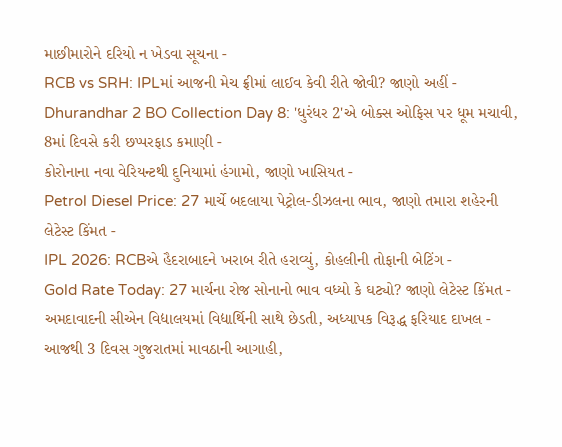માછીમારોને દરિયો ન ખેડવા સૂચના -
RCB vs SRH: IPLમાં આજની મેચ ફ્રીમાં લાઈવ કેવી રીતે જોવી? જાણો અહીં -
Dhurandhar 2 BO Collection Day 8: 'ધુરંધર 2'એ બોક્સ ઓફિસ પર ધૂમ મચાવી, 8માં દિવસે કરી છપ્પરફાડ કમાણી -
કોરોનાના નવા વેરિયન્ટથી દુનિયામાં હંગામો, જાણો ખાસિયત -
Petrol Diesel Price: 27 માર્ચે બદલાયા પેટ્રોલ-ડીઝલના ભાવ, જાણો તમારા શહેરની લેટેસ્ટ કિંમત -
IPL 2026: RCBએ હૈદરાબાદને ખરાબ રીતે હરાવ્યું, કોહલીની તોફાની બેટિંગ -
Gold Rate Today: 27 માર્ચના રોજ સોનાનો ભાવ વધ્યો કે ઘટ્યો? જાણો લેટેસ્ટ કિંમત -
અમદાવાદની સીએન વિદ્યાલયમાં વિદ્યાર્થિની સાથે છેડતી, અધ્યાપક વિરૂદ્ધ ફરિયાદ દાખલ -
આજથી 3 દિવસ ગુજરાતમાં માવઠાની આગાહી,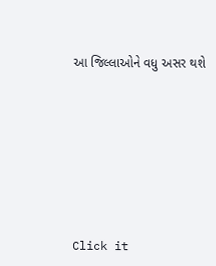આ જિલ્લાઓને વધુ અસર થશે








Click it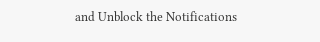and Unblock the Notifications